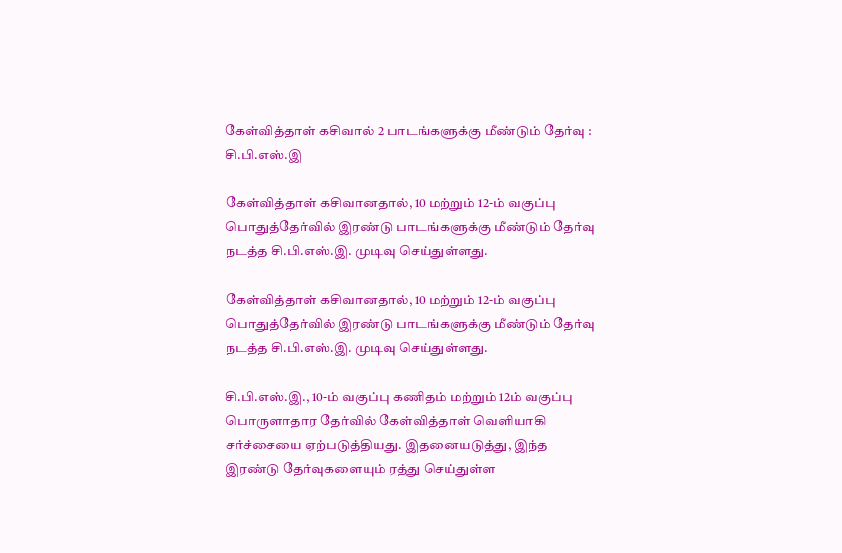கேள்வித்தாள் கசிவால் 2 பாடங்களுக்கு மீண்டும் தேர்வு : சி.பி.எஸ்.இ

கேள்வித்தாள் கசிவானதால், 10 மற்றும் 12-ம் வகுப்பு பொதுத்தேர்வில் இரண்டு பாடங்களுக்கு மீண்டும் தேர்வு நடத்த சி.பி.எஸ்.இ. முடிவு செய்துள்ளது.

கேள்வித்தாள் கசிவானதால், 10 மற்றும் 12-ம் வகுப்பு பொதுத்தேர்வில் இரண்டு பாடங்களுக்கு மீண்டும் தேர்வு நடத்த சி.பி.எஸ்.இ. முடிவு செய்துள்ளது.

சி.பி.எஸ்.இ., 10-ம் வகுப்பு கணிதம் மற்றும் 12ம் வகுப்பு பொருளாதார தேர்வில் கேள்வித்தாள் வெளியாகி சர்ச்சையை ஏற்படுத்தியது. இதனையடுத்து, இந்த இரண்டு தேர்வுகளையும் ரத்து செய்துள்ள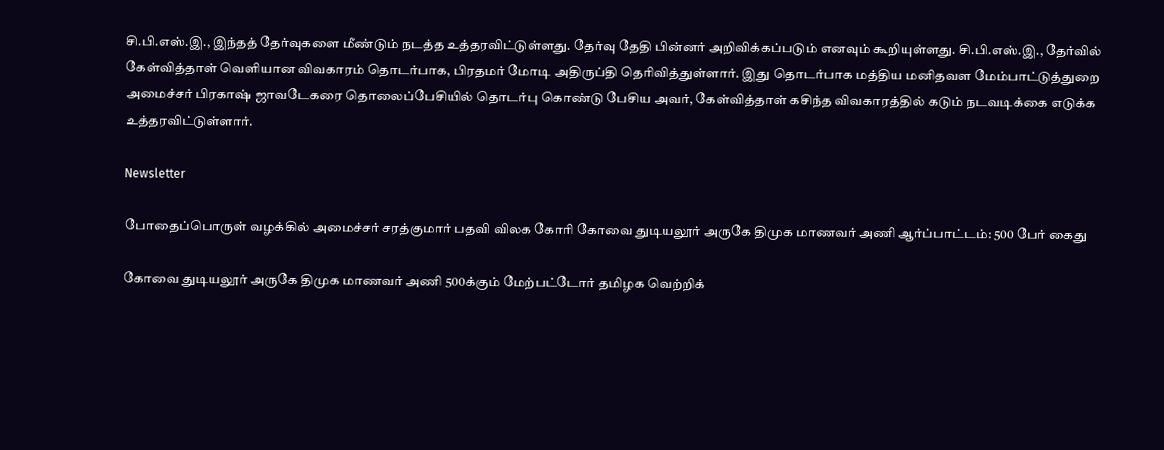சி.பி.எஸ்.இ., இந்தத் தேர்வுகளை மீண்டும் நடத்த உத்தரவிட்டுள்ளது. தேர்வு தேதி பின்னர் அறிவிக்கப்படும் எனவும் கூறியுள்ளது. சி.பி.எஸ்.இ., தேர்வில் கேள்வித்தாள் வெளியான விவகாரம் தொடர்பாக, பிரதமர் மோடி அதிருப்தி தெரிவித்துள்ளார். இது தொடர்பாக மத்திய மனிதவள மேம்பாட்டுத்துறை அமைச்சர் பிரகாஷ் ஜாவடேகரை தொலைப்பேசியில் தொடர்பு கொண்டு பேசிய அவர், கேள்வித்தாள் கசிந்த விவகாரத்தில் கடும் நடவடிக்கை எடுக்க உத்தரவிட்டுள்ளார்.

Newsletter

போதைப்பொருள் வழக்கில் அமைச்சர் சரத்குமார் பதவி விலக கோரி கோவை துடியலூர் அருகே திமுக மாணவர் அணி ஆர்ப்பாட்டம்: 500 பேர் கைது

கோவை துடியலூர் அருகே திமுக மாணவர் அணி 500க்கும் மேற்பட்டோர் தமிழக வெற்றிக்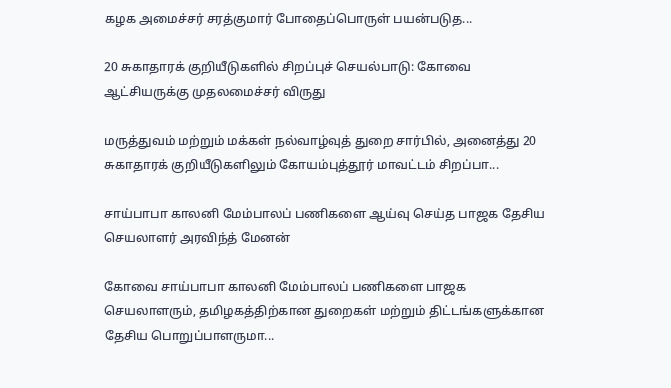கழக அமைச்சர் சரத்குமார் போதைப்பொருள் பயன்படுத...

20 சுகாதாரக் குறியீடுகளில் சிறப்புச் செயல்பாடு: கோவை ஆட்சியருக்கு முதலமைச்சர் விருது

மருத்துவம் மற்றும் மக்கள் நல்வாழ்வுத் துறை சார்பில், அனைத்து 20 சுகாதாரக் குறியீடுகளிலும் கோயம்புத்தூர் மாவட்டம் சிறப்பா...

சாய்பாபா காலனி மேம்பாலப் பணிகளை ஆய்வு செய்த பாஜக தேசிய செயலாளர் அரவிந்த் மேனன்

கோவை சாய்பாபா காலனி மேம்பாலப் பணிகளை பாஜக செயலாளரும், தமிழகத்திற்கான துறைகள் மற்றும் திட்டங்களுக்கான தேசிய பொறுப்பாளருமா...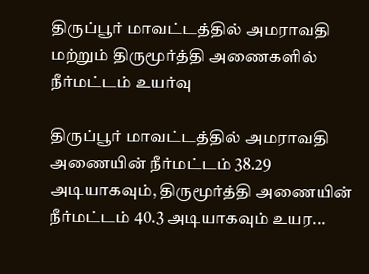திருப்பூர் மாவட்டத்தில் அமராவதி மற்றும் திருமூர்த்தி அணைகளில் நீர்மட்டம் உயர்வு

திருப்பூர் மாவட்டத்தில் அமராவதி அணையின் நீர்மட்டம் 38.29 அடியாகவும், திருமூர்த்தி அணையின் நீர்மட்டம் 40.3 அடியாகவும் உயர...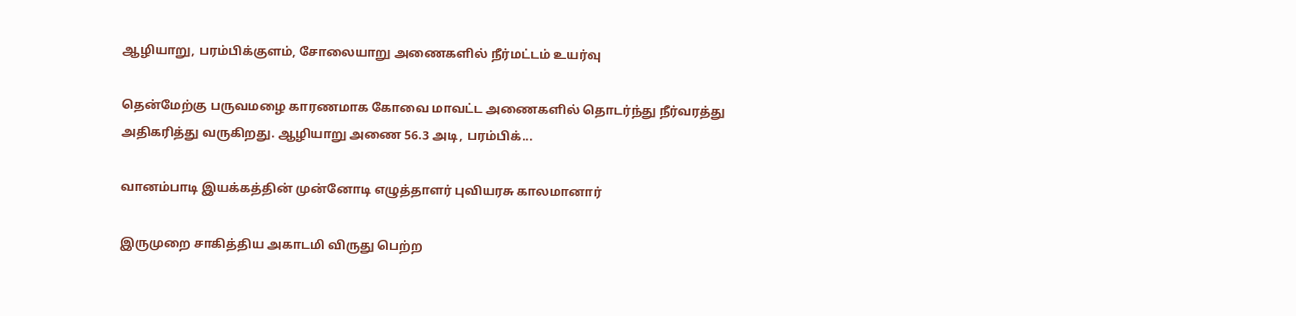ஆழியாறு, பரம்பிக்குளம், சோலையாறு அணைகளில் நீர்மட்டம் உயர்வு

தென்மேற்கு பருவமழை காரணமாக கோவை மாவட்ட அணைகளில் தொடர்ந்து நீர்வரத்து அதிகரித்து வருகிறது. ஆழியாறு அணை 56.3 அடி, பரம்பிக்...

வானம்பாடி இயக்கத்தின் முன்னோடி எழுத்தாளர் புவியரசு காலமானார்

இருமுறை சாகித்திய அகாடமி விருது பெற்ற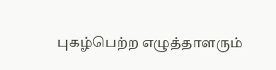புகழ்பெற்ற எழுத்தாளரும்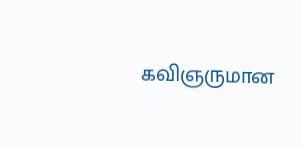கவிஞருமான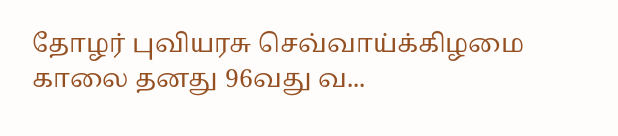தோழர் புவியரசு செவ்வாய்க்கிழமை காலை தனது 96வது வ...